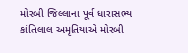મોરબી જિલ્લાના પૂર્વ ધારાસભ્ય કાંતિલાલ અમૃતિયાએ મોરબી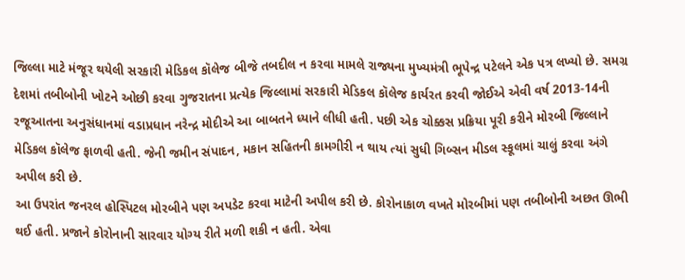જિલ્લા માટે મંજૂર થયેલી સરકારી મેડિકલ કૉલેજ બીજે તબદીલ ન કરવા મામલે રાજ્યના મુખ્યમંત્રી ભૂપેન્દ્ર પટેલને એક પત્ર લખ્યો છે. સમગ્ર દેશમાં તબીબોની ખોટને ઓછી કરવા ગુજરાતના પ્રત્યેક જિલ્લામાં સરકારી મેડિકલ કૉલેજ કાર્યરત કરવી જોઈએ એવી વર્ષ 2013-14ની રજૂઆતના અનુસંધાનમાં વડાપ્રધાન નરેન્દ્ર મોદીએ આ બાબતને ધ્યાને લીધી હતી. પછી એક ચોક્કસ પ્રક્રિયા પૂરી કરીને મોરબી જિલ્લાને મેડિકલ કૉલેજ ફાળવી હતી. જેની જમીન સંપાદન, મકાન સહિતની કામગીરી ન થાય ત્યાં સુધી ગિબ્સન મીડલ સ્કૂલમાં ચાલું કરવા અંગે અપીલ કરી છે.
આ ઉપરાંત જનરલ હોસ્પિટલ મોરબીને પણ અપડેટ કરવા માટેની અપીલ કરી છે. કોરોનાકાળ વખતે મોરબીમાં પણ તબીબોની અછત ઊભી થઈ હતી. પ્રજાને કોરોનાની સારવાર યોગ્ય રીતે મળી શકી ન હતી. એવા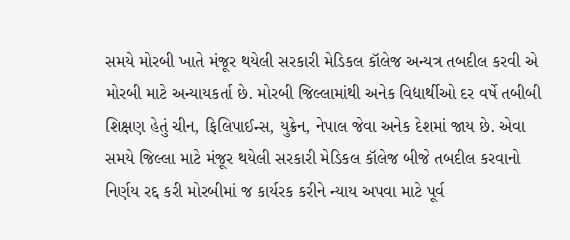સમયે મોરબી ખાતે મંજૂર થયેલી સરકારી મેડિકલ કૉલેજ અન્યત્ર તબદીલ કરવી એ મોરબી માટે અન્યાયકર્તા છે. મોરબી જિલ્લામાંથી અનેક વિદ્યાર્થીઓ દર વર્ષે તબીબી શિક્ષણ હેતું ચીન, ફિલિપાઈન્સ, યુક્રેન, નેપાલ જેવા અનેક દેશમાં જાય છે. એવા સમયે જિલ્લા માટે મંજૂર થયેલી સરકારી મેડિકલ કૉલેજ બીજે તબદીલ કરવાનો નિર્ણય રદ્દ કરી મોરબીમાં જ કાર્યરક કરીને ન્યાય અપવા માટે પૂર્વ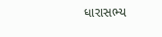ધારાસભ્ય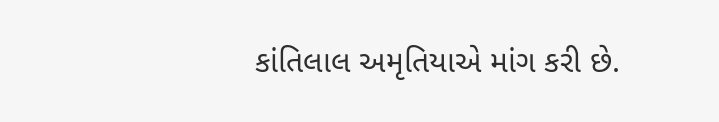કાંતિલાલ અમૃતિયાએ માંગ કરી છે.